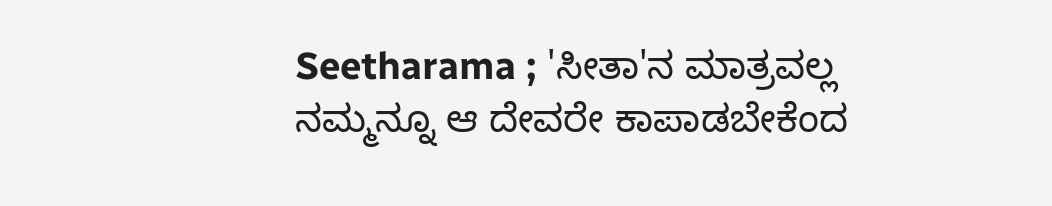Seetharama ; 'ಸೀತಾ'ನ ಮಾತ್ರವಲ್ಲ ನಮ್ಮನ್ನೂ ಆ ದೇವರೇ ಕಾಪಾಡಬೇಕೆಂದ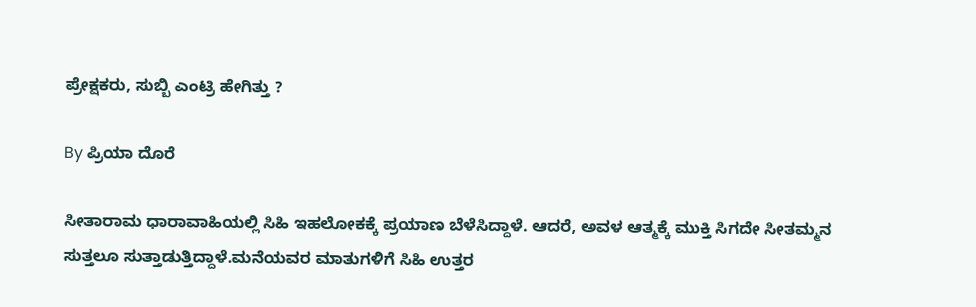ಪ್ರೇಕ್ಷಕರು, ಸುಬ್ಬಿ ಎಂಟ್ರಿ ಹೇಗಿತ್ತು ?

By ಪ್ರಿಯಾ ದೊರೆ

ಸೀತಾರಾಮ ಧಾರಾವಾಹಿಯಲ್ಲಿ ಸಿಹಿ ಇಹಲೋಕಕ್ಕೆ ಪ್ರಯಾಣ ಬೆಳೆಸಿದ್ದಾಳೆ. ಆದರೆ, ಅವಳ ಆತ್ಮಕ್ಕೆ ಮುಕ್ತಿ ಸಿಗದೇ ಸೀತಮ್ಮನ ಸುತ್ತಲೂ ಸುತ್ತಾಡುತ್ತಿದ್ದಾಳೆ.ಮನೆಯವರ ಮಾತುಗಳಿಗೆ ಸಿಹಿ ಉತ್ತರ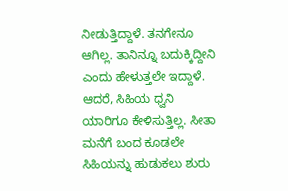ನೀಡುತ್ತಿದ್ದಾಳೆ. ತನಗೇನೂ ಆಗಿಲ್ಲ. ತಾನಿನ್ನೂ ಬದುಕ್ಕಿದ್ದೀನಿ ಎಂದು ಹೇಳುತ್ತಲೇ ಇದ್ದಾಳೆ. ಆದರೆ, ಸಿಹಿಯ ಧ್ವನಿ ಯಾರಿಗೂ ಕೇಳಿಸುತ್ತಿಲ್ಲ. ಸೀತಾ ಮನೆಗೆ ಬಂದ ಕೂಡಲೇ ಸಿಹಿಯನ್ನು ಹುಡುಕಲು ಶುರು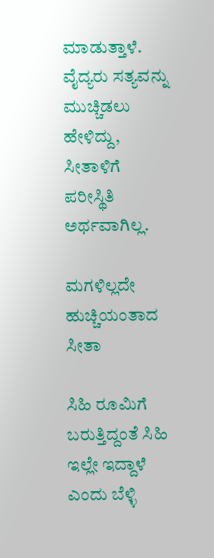ಮಾಡುತ್ತಾಳೆ. ವೈದ್ಯರು ಸತ್ಯವನ್ನು ಮುಚ್ಚಿಡಲು ಹೇಳಿದ್ದು, ಸೀತಾಳಿಗೆ ಪರೀಸ್ಥಿತಿ ಅರ್ಥವಾಗಿಲ್ಲ.

ಮಗಳಿಲ್ಲದೇ ಹುಚ್ಚಿಯಂತಾದ ಸೀತಾ

ಸಿಹಿ ರೂಮಿಗೆ ಬರುತ್ತಿದ್ದಂತೆ ಸಿಹಿ ಇಲ್ಲೇ ಇದ್ದಾಳೆ ಎಂದು ಬೆಳ್ಳಿ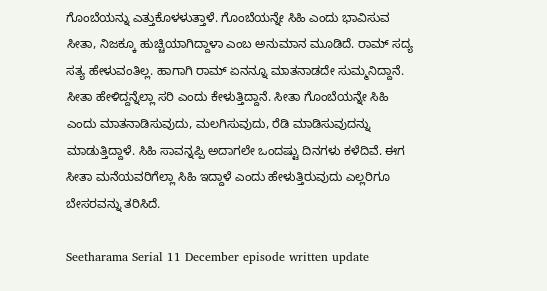ಗೊಂಬೆಯನ್ನು ಎತ್ತುಕೊಳಳುತ್ತಾಳೆ. ಗೊಂಬೆಯನ್ನೇ ಸಿಹಿ ಎಂದು ಭಾವಿಸುವ ಸೀತಾ, ನಿಜಕ್ಕೂ ಹುಚ್ಚಿಯಾಗಿದ್ದಾಳಾ ಎಂಬ ಅನುಮಾನ ಮೂಡಿದೆ. ರಾಮ್ ಸದ್ಯ ಸತ್ಯ ಹೇಳುವಂತಿಲ್ಲ. ಹಾಗಾಗಿ ರಾಮ್ ಏನನ್ನೂ ಮಾತನಾಡದೇ ಸುಮ್ಮನಿದ್ದಾನೆ. ಸೀತಾ ಹೇಳಿದ್ದನ್ನೆಲ್ಲಾ ಸರಿ ಎಂದು ಕೇಳುತ್ತಿದ್ದಾನೆ. ಸೀತಾ ಗೊಂಬೆಯನ್ನೇ ಸಿಹಿ ಎಂದು ಮಾತನಾಡಿಸುವುದು, ಮಲಗಿಸುವುದು, ರೆಡಿ ಮಾಡಿಸುವುದನ್ನು ಮಾಡುತ್ತಿದ್ದಾಳೆ. ಸಿಹಿ ಸಾವನ್ನಪ್ಪಿ ಅದಾಗಲೇ ಒಂದಷ್ಟು ದಿನಗಳು ಕಳೆದಿವೆ. ಈಗ ಸೀತಾ ಮನೆಯವರಿಗೆಲ್ಲಾ ಸಿಹಿ ಇದ್ದಾಳೆ ಎಂದು ಹೇಳುತ್ತಿರುವುದು ಎಲ್ಲರಿಗೂ ಬೇಸರವನ್ನು ತರಿಸಿದೆ.

Seetharama Serial 11 December episode written update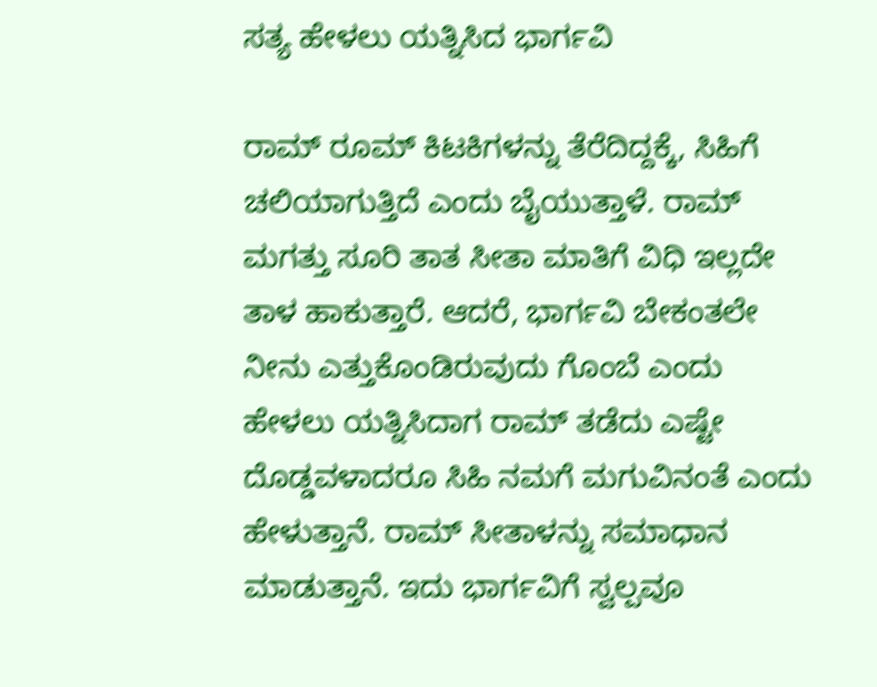ಸತ್ಯ ಹೇಳಲು ಯತ್ನಿಸಿದ ಭಾರ್ಗವಿ

ರಾಮ್ ರೂಮ್ ಕಿಟಕಿಗಳನ್ನು ತೆರೆದಿದ್ದಕ್ಕೆ, ಸಿಹಿಗೆ ಚಲಿಯಾಗುತ್ತಿದೆ ಎಂದು ಬೈಯುತ್ತಾಳೆ. ರಾಮ್ ಮಗತ್ತು ಸೂರಿ ತಾತ ಸೀತಾ ಮಾತಿಗೆ ವಿಧಿ ಇಲ್ಲದೇ ತಾಳ ಹಾಕುತ್ತಾರೆ. ಆದರೆ, ಭಾರ್ಗವಿ ಬೇಕಂತಲೇ ನೀನು ಎತ್ತುಕೊಂಡಿರುವುದು ಗೊಂಬೆ ಎಂದು ಹೇಳಲು ಯತ್ನಿಸಿದಾಗ ರಾಮ್ ತಡೆದು ಎಷ್ಟೇ ದೊಡ್ಡವಳಾದರೂ ಸಿಹಿ ನಮಗೆ ಮಗುವಿನಂತೆ ಎಂದು ಹೇಳುತ್ತಾನೆ. ರಾಮ್ ಸೀತಾಳನ್ನು ಸಮಾಧಾನ ಮಾಡುತ್ತಾನೆ. ಇದು ಭಾರ್ಗವಿಗೆ ಸ್ವಲ್ಪವೂ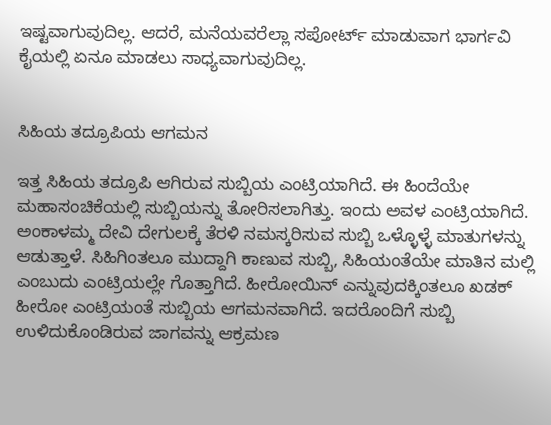ಇಷ್ಟವಾಗುವುದಿಲ್ಲ. ಆದರೆ, ಮನೆಯವರೆಲ್ಲಾ ಸಪೋರ್ಟ್ ಮಾಡುವಾಗ ಭಾರ್ಗವಿ ಕೈಯಲ್ಲಿ ಏನೂ ಮಾಡಲು ಸಾಧ್ಯವಾಗುವುದಿಲ್ಲ.


ಸಿಹಿಯ ತದ್ರೂಪಿಯ ಆಗಮನ

ಇತ್ತ ಸಿಹಿಯ ತದ್ರೂಪಿ ಆಗಿರುವ ಸುಬ್ಬಿಯ ಎಂಟ್ರಿಯಾಗಿದೆ. ಈ ಹಿಂದೆಯೇ ಮಹಾಸಂಚಿಕೆಯಲ್ಲಿ ಸುಬ್ಬಿಯನ್ನು ತೋರಿಸಲಾಗಿತ್ತು. ಇಂದು ಅವಳ ಎಂಟ್ರಿಯಾಗಿದೆ. ಅಂಕಾಳಮ್ಮ ದೇವಿ ದೇಗುಲಕ್ಕೆ ತೆರಳಿ ನಮಸ್ಕರಿಸುವ ಸುಬ್ಬಿ ಒಳ್ಳೊಳ್ಳೆ ಮಾತುಗಳನ್ನು ಆಡುತ್ತಾಳೆ. ಸಿಹಿಗಿಂತಲೂ ಮುದ್ದಾಗಿ ಕಾಣುವ ಸುಬ್ಬಿ, ಸಿಹಿಯಂತೆಯೇ ಮಾತಿನ ಮಲ್ಲಿ ಎಂಬುದು ಎಂಟ್ರಿಯಲ್ಲೇ ಗೊತ್ತಾಗಿದೆ. ಹೀರೋಯಿನ್ ಎನ್ನುವುದಕ್ಕಿಂತಲೂ ಖಡಕ್ ಹೀರೋ ಎಂಟ್ರಿಯಂತೆ ಸುಬ್ಬಿಯ ಆಗಮನವಾಗಿದೆ. ಇದರೊಂದಿಗೆ ಸುಬ್ಬಿ ಉಳಿದುಕೊಂಡಿರುವ ಜಾಗವನ್ನು ಆಕ್ರಮಣ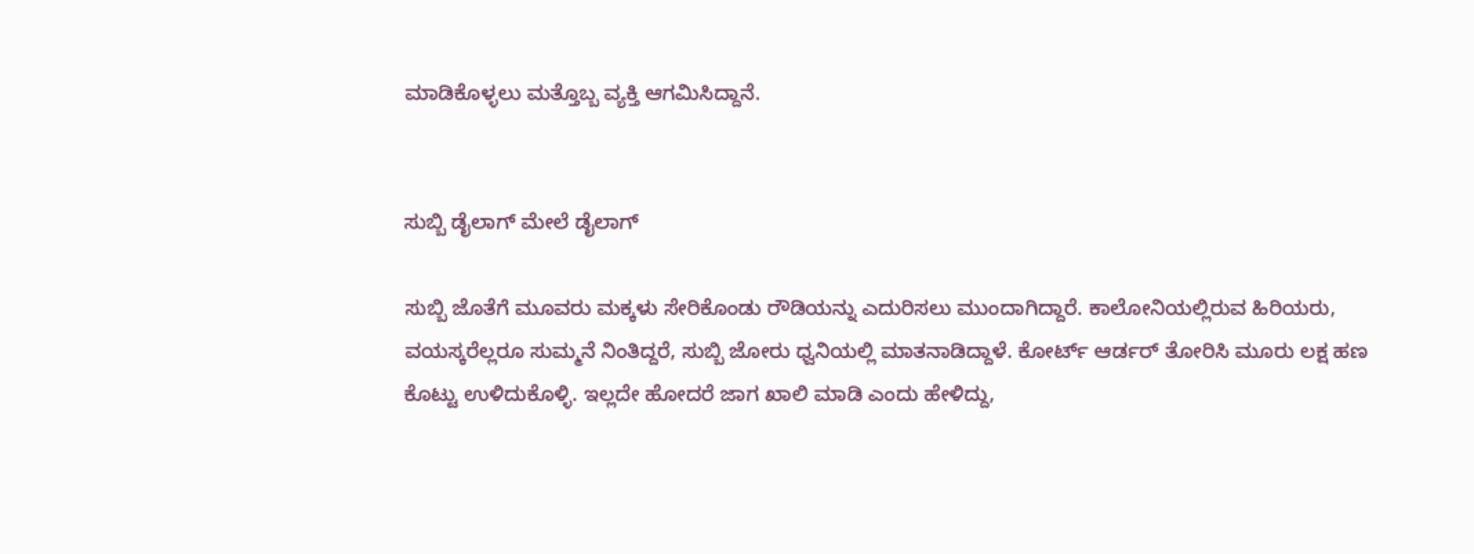ಮಾಡಿಕೊಳ್ಳಲು ಮತ್ತೊಬ್ಬ ವ್ಯಕ್ತಿ ಆಗಮಿಸಿದ್ದಾನೆ.


ಸುಬ್ಬಿ ಡೈಲಾಗ್ ಮೇಲೆ ಡೈಲಾಗ್

ಸುಬ್ಬಿ ಜೊತೆಗೆ ಮೂವರು ಮಕ್ಕಳು ಸೇರಿಕೊಂಡು ರೌಡಿಯನ್ನು ಎದುರಿಸಲು ಮುಂದಾಗಿದ್ದಾರೆ. ಕಾಲೋನಿಯಲ್ಲಿರುವ ಹಿರಿಯರು, ವಯಸ್ಕರೆಲ್ಲರೂ ಸುಮ್ಮನೆ ನಿಂತಿದ್ದರೆ, ಸುಬ್ಬಿ ಜೋರು ಧ್ವನಿಯಲ್ಲಿ ಮಾತನಾಡಿದ್ದಾಳೆ. ಕೋರ್ಟ್ ಆರ್ಡರ್ ತೋರಿಸಿ ಮೂರು ಲಕ್ಷ ಹಣ ಕೊಟ್ಟು ಉಳಿದುಕೊಳ್ಳಿ. ಇಲ್ಲದೇ ಹೋದರೆ ಜಾಗ ಖಾಲಿ ಮಾಡಿ ಎಂದು ಹೇಳಿದ್ದು,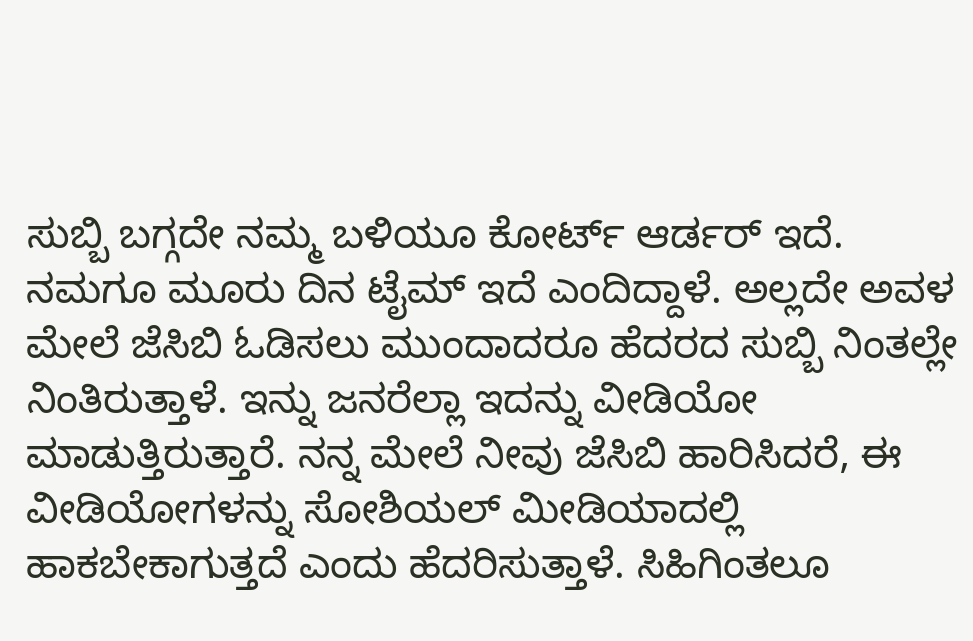ಸುಬ್ಬಿ ಬಗ್ಗದೇ ನಮ್ಮ ಬಳಿಯೂ ಕೋರ್ಟ್ ಆರ್ಡರ್ ಇದೆ. ನಮಗೂ ಮೂರು ದಿನ ಟೈಮ್ ಇದೆ ಎಂದಿದ್ದಾಳೆ. ಅಲ್ಲದೇ ಅವಳ ಮೇಲೆ ಜೆಸಿಬಿ ಓಡಿಸಲು ಮುಂದಾದರೂ ಹೆದರದ ಸುಬ್ಬಿ ನಿಂತಲ್ಲೇ ನಿಂತಿರುತ್ತಾಳೆ. ಇನ್ನು ಜನರೆಲ್ಲಾ ಇದನ್ನು ವೀಡಿಯೋ ಮಾಡುತ್ತಿರುತ್ತಾರೆ. ನನ್ನ ಮೇಲೆ ನೀವು ಜೆಸಿಬಿ ಹಾರಿಸಿದರೆ, ಈ ವೀಡಿಯೋಗಳನ್ನು ಸೋಶಿಯಲ್ ಮೀಡಿಯಾದಲ್ಲಿ ಹಾಕಬೇಕಾಗುತ್ತದೆ ಎಂದು ಹೆದರಿಸುತ್ತಾಳೆ. ಸಿಹಿಗಿಂತಲೂ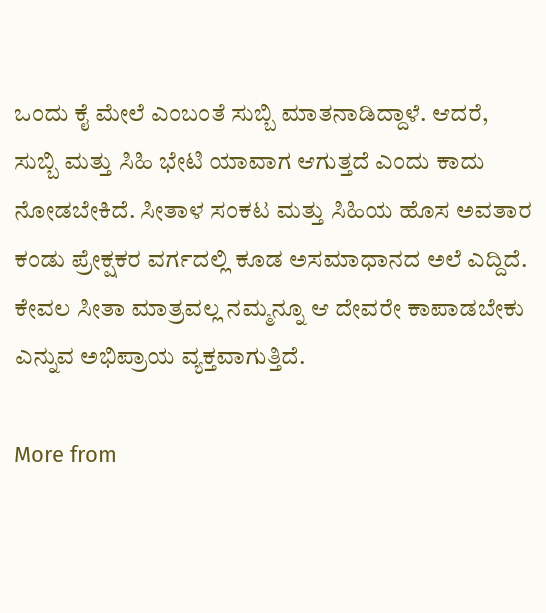ಒಂದು ಕೈ ಮೇಲೆ ಎಂಬಂತೆ ಸುಬ್ಬಿ ಮಾತನಾಡಿದ್ದಾಳೆ. ಆದರೆ, ಸುಬ್ಬಿ ಮತ್ತು ಸಿಹಿ ಭೇಟಿ ಯಾವಾಗ ಆಗುತ್ತದೆ ಎಂದು ಕಾದು ನೋಡಬೇಕಿದೆ. ಸೀತಾಳ ಸಂಕಟ ಮತ್ತು ಸಿಹಿಯ ಹೊಸ ಅವತಾರ ಕಂಡು ಪ್ರೇಕ್ಷಕರ ವರ್ಗದಲ್ಲಿ ಕೂಡ ಅಸಮಾಧಾನದ ಅಲೆ ಎದ್ದಿದೆ. ಕೇವಲ ಸೀತಾ ಮಾತ್ರವಲ್ಲ ನಮ್ಮನ್ನೂ ಆ ದೇವರೇ ಕಾಪಾಡಬೇಕು ಎನ್ನುವ ಅಭಿಪ್ರಾಯ ವ್ಯಕ್ತವಾಗುತ್ತಿದೆ.

More from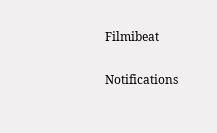Filmibeat

Notifications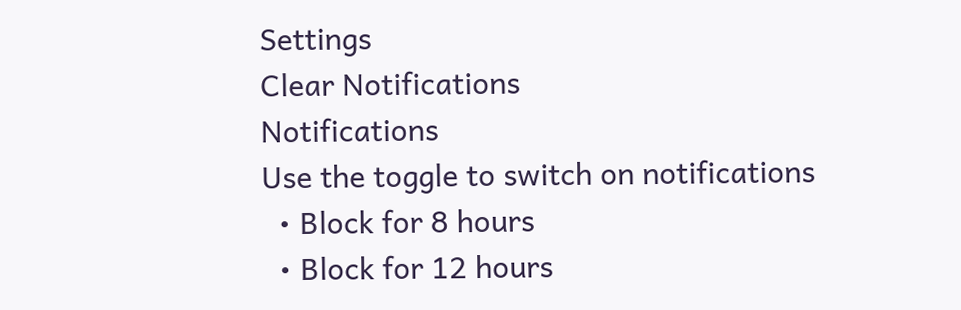Settings
Clear Notifications
Notifications
Use the toggle to switch on notifications
  • Block for 8 hours
  • Block for 12 hours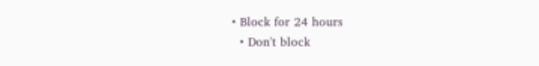• Block for 24 hours
  • Don't block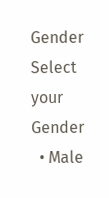Gender
Select your Gender
  • Male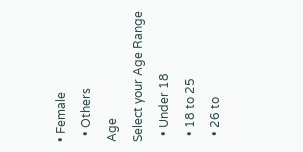• Female
  • Others
Age
Select your Age Range
  • Under 18
  • 18 to 25
  • 26 to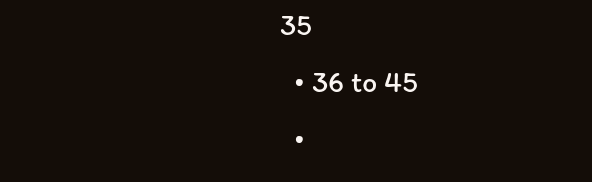35
  • 36 to 45
  •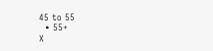45 to 55
  • 55+
X